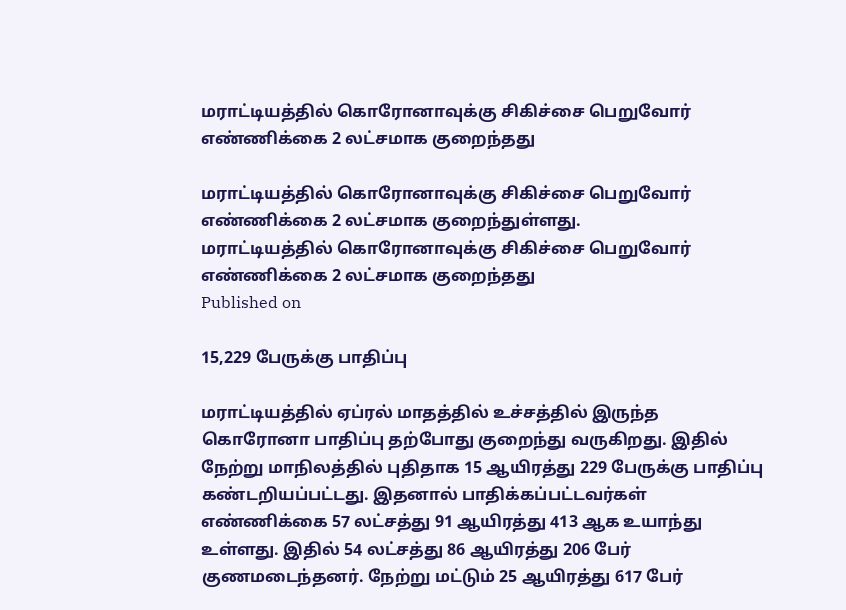மராட்டியத்தில் கொரோனாவுக்கு சிகிச்சை பெறுவோர் எண்ணிக்கை 2 லட்சமாக குறைந்தது

மராட்டியத்தில் கொரோனாவுக்கு சிகிச்சை பெறுவோர் எண்ணிக்கை 2 லட்சமாக குறைந்துள்ளது.
மராட்டியத்தில் கொரோனாவுக்கு சிகிச்சை பெறுவோர் எண்ணிக்கை 2 லட்சமாக குறைந்தது
Published on

15,229 பேருக்கு பாதிப்பு

மராட்டியத்தில் ஏப்ரல் மாதத்தில் உச்சத்தில் இருந்த கொரோனா பாதிப்பு தற்போது குறைந்து வருகிறது. இதில் நேற்று மாநிலத்தில் புதிதாக 15 ஆயிரத்து 229 பேருக்கு பாதிப்பு கண்டறியப்பட்டது. இதனால் பாதிக்கப்பட்டவர்கள் எண்ணிக்கை 57 லட்சத்து 91 ஆயிரத்து 413 ஆக உயாந்து உள்ளது. இதில் 54 லட்சத்து 86 ஆயிரத்து 206 பேர் குணமடைந்தனர். நேற்று மட்டும் 25 ஆயிரத்து 617 பேர்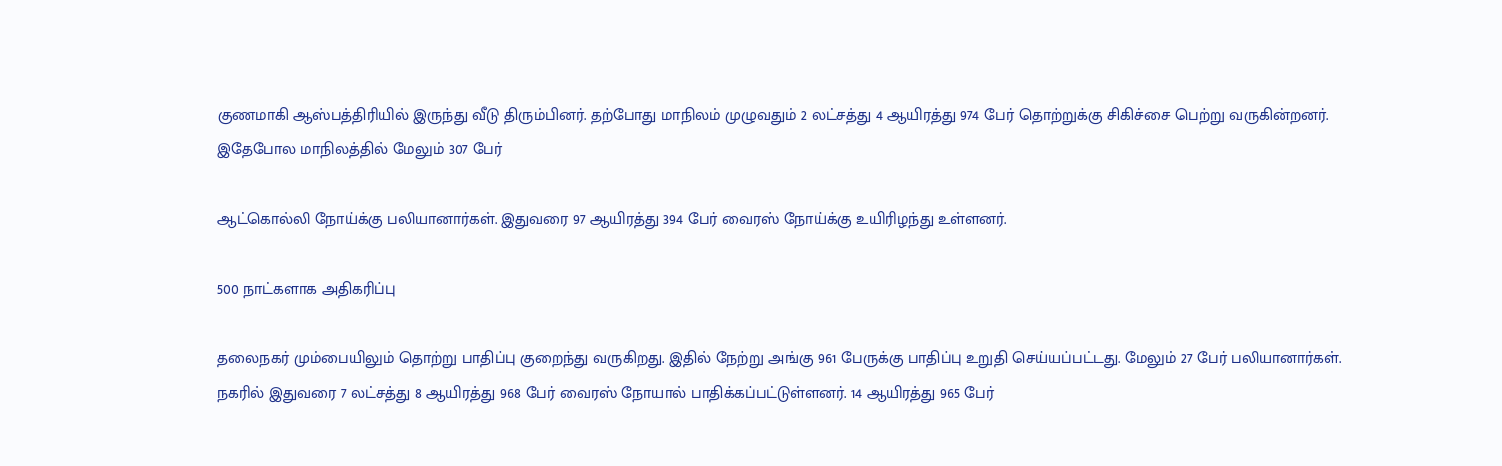குணமாகி ஆஸ்பத்திரியில் இருந்து வீடு திரும்பினர். தற்போது மாநிலம் முழுவதும் 2 லட்சத்து 4 ஆயிரத்து 974 பேர் தொற்றுக்கு சிகிச்சை பெற்று வருகின்றனர். இதேபோல மாநிலத்தில் மேலும் 307 பேர்

ஆட்கொல்லி நோய்க்கு பலியானார்கள். இதுவரை 97 ஆயிரத்து 394 பேர் வைரஸ் நோய்க்கு உயிரிழந்து உள்ளனர்.

500 நாட்களாக அதிகரிப்பு

தலைநகர் மும்பையிலும் தொற்று பாதிப்பு குறைந்து வருகிறது. இதில் நேற்று அங்கு 961 பேருக்கு பாதிப்பு உறுதி செய்யப்பட்டது. மேலும் 27 பேர் பலியானார்கள். நகரில் இதுவரை 7 லட்சத்து 8 ஆயிரத்து 968 பேர் வைரஸ் நோயால் பாதிக்கப்பட்டுள்ளனர். 14 ஆயிரத்து 965 பேர்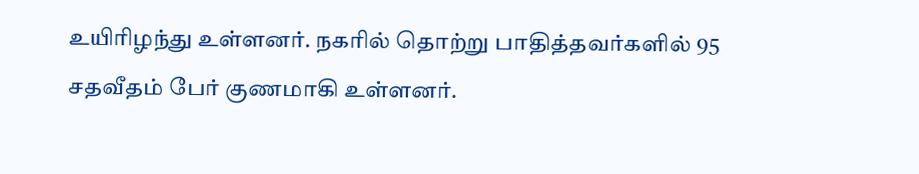உயிரிழந்து உள்ளனர். நகரில் தொற்று பாதித்தவர்களில் 95 சதவீதம் பேர் குணமாகி உள்ளனர்.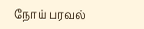நோய் பரவல்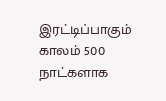இரட்டிப்பாகும் காலம் 500 நாட்களாக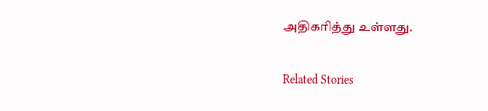அதிகரித்து உள்ளது.

Related Stories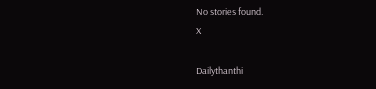No stories found.
X

Dailythanthi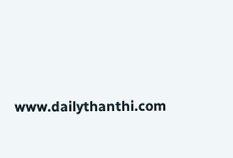www.dailythanthi.com